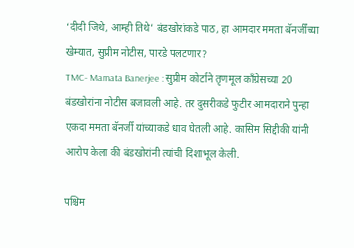‘दीदी जिथे, आम्ही तिथे’ बंडखोरांकडे पाठ, हा आमदार ममता बॅनर्जींच्या खेम्यात, सुप्रीम नोटीस, पारडे पलटणार?
TMC- Mamata Banerjee : सुप्रीम कोर्टाने तृणमूल काँग्रेसच्या 20 बंडखोरांना नोटीस बजावली आहे. तर दुसरीकडे फुटीर आमदाराने पुन्हा एकदा ममता बॅनर्जी यांच्याकडे धाव घेतली आहे. कासिम सिद्दीकी यांनी आरोप केला की बंडखोरांनी त्यांची दिशाभूल केली.

पश्चिम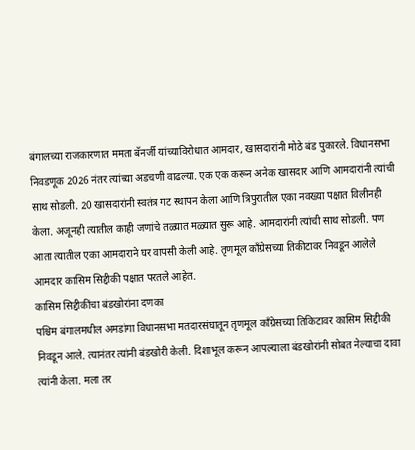बंगालच्या राजकारणात ममता बॅनर्जी यांच्याविरोधात आमदार, खासदारांनी मोठे बंड पुकारले. विधानसभा निवडणूक 2026 नंतर त्यांच्या अडचणी वाढल्या. एक एक करून अनेक खासदार आणि आमदारांनी त्यांची साथ सोडली. 20 खासदारांनी स्वतंत्र गट स्थापन केला आणि त्रिपुरातील एका नवख्या पक्षात विलीनही केला. अजूनही त्यातील काही जणांचे तळ्यात मळ्यात सुरू आहे. आमदारांनी त्यांची साथ सोडली. पण आता त्यातील एका आमदाराने घर वापसी केली आहे. तृणमूल काँग्रेसच्या तिकीटावर निवडून आलेले आमदार कासिम सिद्दीकी पक्षात परतले आहेत.
कासिम सिद्दीकींचा बंडखोरांना दणका
पश्चिम बंगालमधील अमडांगा विधानसभा मतदारसंघातून तृणमूल काँग्रेसच्या तिकिटावर कासिम सिद्दीकी निवडून आले. त्यानंतर त्यांनी बंडखोरी केली. दिशाभूल करून आपल्याला बंडखोरांनी सोबत नेल्याचा दावा त्यांनी केला. मला तर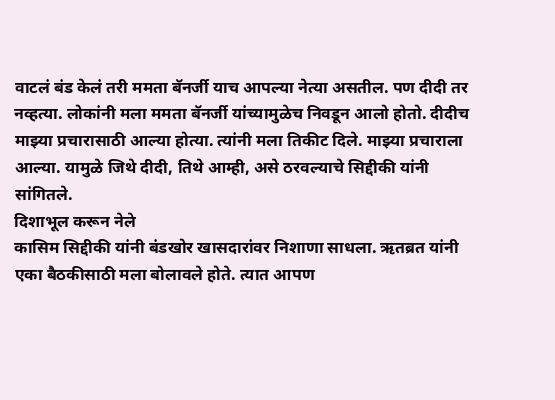वाटलं बंड केलं तरी ममता बॅनर्जी याच आपल्या नेत्या असतील. पण दीदी तर नव्हत्या. लोकांनी मला ममता बॅनर्जी यांच्यामुळेच निवडून आलो होतो. दीदीच माझ्या प्रचारासाठी आल्या होत्या. त्यांनी मला तिकीट दिले. माझ्या प्रचाराला आल्या. यामुळे जिथे दीदी, तिथे आम्ही, असे ठरवल्याचे सिद्दीकी यांनी सांगितले.
दिशाभूल करून नेले
कासिम सिद्दीकी यांनी बंडखोर खासदारांवर निशाणा साधला. ऋतब्रत यांनी एका बैठकीसाठी मला बोलावले होते. त्यात आपण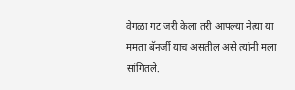वेगळा गट जरी केला तरी आपल्या नेत्या या ममता बॅनर्जी याच असतील असे त्यांनी मला सांगितले.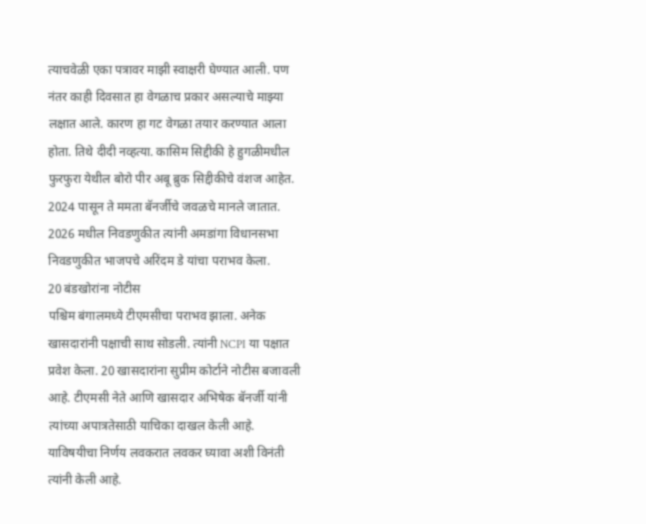त्याचवेळी एका पत्रावर माझी स्वाक्षरी घेण्यात आली. पण नंतर काही दिवसात हा वेगळाच प्रकार असल्याचे माझ्या लक्षात आले. कारण हा गट वेगळा तयार करण्यात आला होता. तिथे दीदी नव्हत्या. कासिम सिद्दीकी हे हुगळीमधील फुरफुरा येथील बोरो पीर अबू ब्रुक सिद्दीकीचे वंशज आहेत. 2024 पासून ते ममता बॅनर्जीचे जवळचे मानले जातात. 2026 मधील निवडणुकीत त्यांनी अमडांगा विधानसभा निवडणुकीत भाजपचे अरिंदम डे यांचा पराभव केला.
20 बंडखोरांना नोटीस
पश्चिम बंगालमध्ये टीएमसीचा पराभव झाला. अनेक खासदारांनी पक्षाची साथ सोडली. त्यांनी NCPI या पक्षात प्रवेश केला. 20 खासदारांना सुप्रीम कोर्टाने नोटीस बजावली आहे. टीएमसी नेते आणि खासदार अभिषेक बॅनर्जी यांनी त्यांच्या अपात्रतेसाठी याचिका दाखल केली आहे. याविषयीचा निर्णय लवकरात लवकर घ्यावा अशी विनंती त्यांनी केली आहे.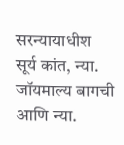सरन्यायाधीश सूर्य कांत, न्या. जॉयमाल्य बागची आणि न्या.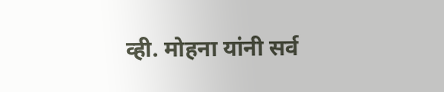व्ही. मोहना यांनी सर्व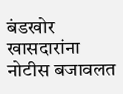बंडखोर खासदारांना नोटीस बजावलत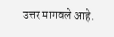उत्तर मागवले आहे.